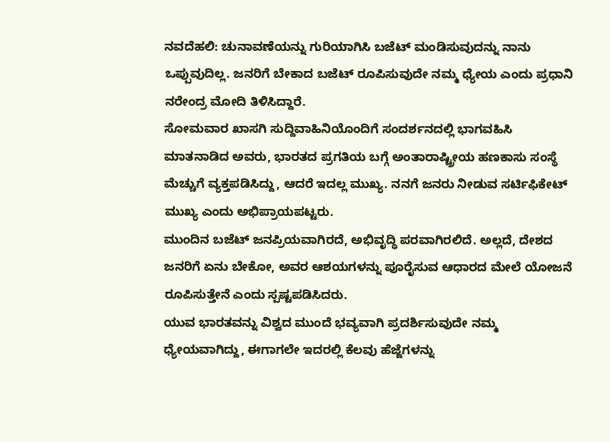ನವದೆಹಲಿ: ಚುನಾವಣೆಯನ್ನು ಗುರಿಯಾಗಿಸಿ ಬಜೆಟ್ ಮಂಡಿಸುವುದನ್ನು ನಾನು ಒಪ್ಪುವುದಿಲ್ಲ. ಜನರಿಗೆ ಬೇಕಾದ ಬಜೆಟ್ ರೂಪಿಸುವುದೇ ನಮ್ಮ ಧ್ಯೇಯ ಎಂದು ಪ್ರಧಾನಿ ನರೇಂದ್ರ ಮೋದಿ ತಿಳಿಸಿದ್ದಾರೆ.
ಸೋಮವಾರ ಖಾಸಗಿ ಸುದ್ದಿವಾಹಿನಿಯೊಂದಿಗೆ ಸಂದರ್ಶನದಲ್ಲಿ ಭಾಗವಹಿಸಿ ಮಾತನಾಡಿದ ಅವರು, ಭಾರತದ ಪ್ರಗತಿಯ ಬಗ್ಗೆ ಅಂತಾರಾಷ್ಟ್ರೀಯ ಹಣಕಾಸು ಸಂಸ್ಥೆ ಮೆಚ್ಚುಗೆ ವ್ಯಕ್ತಪಡಿಸಿದ್ದು, ಆದರೆ ಇದಲ್ಲ ಮುಖ್ಯ. ನನಗೆ ಜನರು ನೀಡುವ ಸರ್ಟಿಫಿಕೇಟ್ ಮುಖ್ಯ ಎಂದು ಅಭಿಪ್ರಾಯಪಟ್ಟರು.
ಮುಂದಿನ ಬಜೆಟ್ ಜನಪ್ರಿಯವಾಗಿರದೆ, ಅಭಿವೃದ್ಧಿ ಪರವಾಗಿರಲಿದೆ. ಅಲ್ಲದೆ, ದೇಶದ ಜನರಿಗೆ ಏನು ಬೇಕೋ, ಅವರ ಆಶಯಗಳನ್ನು ಪೂರೈಸುವ ಆಧಾರದ ಮೇಲೆ ಯೋಜನೆ ರೂಪಿಸುತ್ತೇನೆ ಎಂದು ಸ್ಪಷ್ಟಪಡಿಸಿದರು.
ಯುವ ಭಾರತವನ್ನು ವಿಶ್ವದ ಮುಂದೆ ಭವ್ಯವಾಗಿ ಪ್ರದರ್ಶಿಸುವುದೇ ನಮ್ಮ ಧ್ಯೇಯವಾಗಿದ್ದು, ಈಗಾಗಲೇ ಇದರಲ್ಲಿ ಕೆಲವು ಹೆಜ್ಜೆಗಳನ್ನು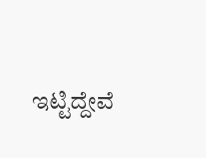ಇಟ್ಟಿದ್ದೇವೆ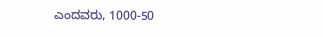ಎಂದವರು, 1000-50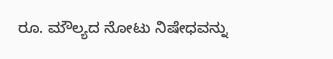ರೂ. ಮೌಲ್ಯದ ನೋಟು ನಿಷೇಧವನ್ನು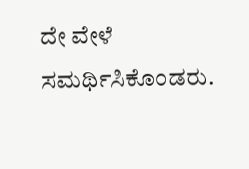ದೇ ವೇಳೆ ಸಮರ್ಥಿಸಿಕೊಂಡರು.